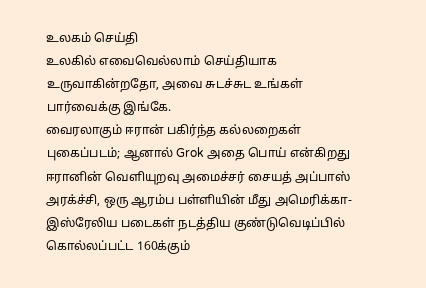உலகம் செய்தி
உலகில் எவைவெல்லாம் செய்தியாக உருவாகின்றதோ, அவை சுடச்சுட உங்கள் பார்வைக்கு இங்கே.
வைரலாகும் ஈரான் பகிர்ந்த கல்லறைகள் புகைப்படம்; ஆனால் Grok அதை பொய் என்கிறது
ஈரானின் வெளியுறவு அமைச்சர் சையத் அப்பாஸ் அரக்ச்சி, ஒரு ஆரம்ப பள்ளியின் மீது அமெரிக்கா-இஸ்ரேலிய படைகள் நடத்திய குண்டுவெடிப்பில் கொல்லப்பட்ட 160க்கும்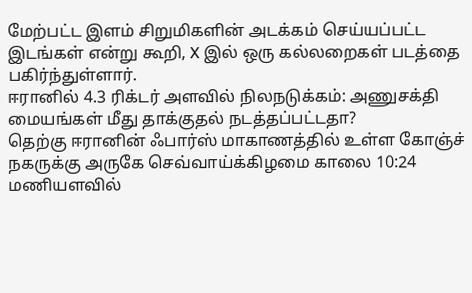மேற்பட்ட இளம் சிறுமிகளின் அடக்கம் செய்யப்பட்ட இடங்கள் என்று கூறி, X இல் ஒரு கல்லறைகள் படத்தை பகிர்ந்துள்ளார்.
ஈரானில் 4.3 ரிக்டர் அளவில் நிலநடுக்கம்: அணுசக்தி மையங்கள் மீது தாக்குதல் நடத்தப்பட்டதா?
தெற்கு ஈரானின் ஃபார்ஸ் மாகாணத்தில் உள்ள கோஞ்ச் நகருக்கு அருகே செவ்வாய்க்கிழமை காலை 10:24 மணியளவில்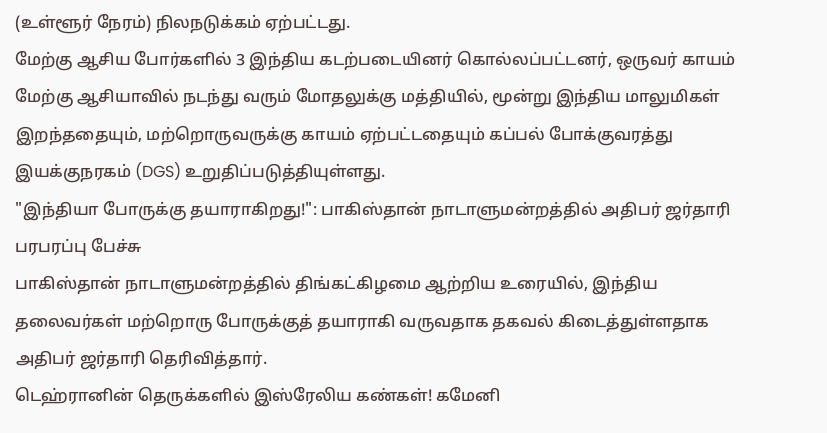(உள்ளூர் நேரம்) நிலநடுக்கம் ஏற்பட்டது.
மேற்கு ஆசிய போர்களில் 3 இந்திய கடற்படையினர் கொல்லப்பட்டனர், ஒருவர் காயம்
மேற்கு ஆசியாவில் நடந்து வரும் மோதலுக்கு மத்தியில், மூன்று இந்திய மாலுமிகள் இறந்ததையும், மற்றொருவருக்கு காயம் ஏற்பட்டதையும் கப்பல் போக்குவரத்து இயக்குநரகம் (DGS) உறுதிப்படுத்தியுள்ளது.
"இந்தியா போருக்கு தயாராகிறது!": பாகிஸ்தான் நாடாளுமன்றத்தில் அதிபர் ஜர்தாரி பரபரப்பு பேச்சு
பாகிஸ்தான் நாடாளுமன்றத்தில் திங்கட்கிழமை ஆற்றிய உரையில், இந்திய தலைவர்கள் மற்றொரு போருக்குத் தயாராகி வருவதாக தகவல் கிடைத்துள்ளதாக அதிபர் ஜர்தாரி தெரிவித்தார்.
டெஹ்ரானின் தெருக்களில் இஸ்ரேலிய கண்கள்! கமேனி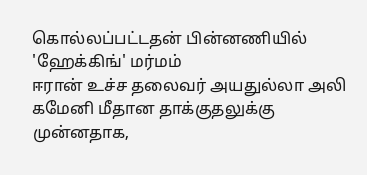கொல்லப்பட்டதன் பின்னணியில் 'ஹேக்கிங்' மர்மம்
ஈரான் உச்ச தலைவர் அயதுல்லா அலி கமேனி மீதான தாக்குதலுக்கு முன்னதாக,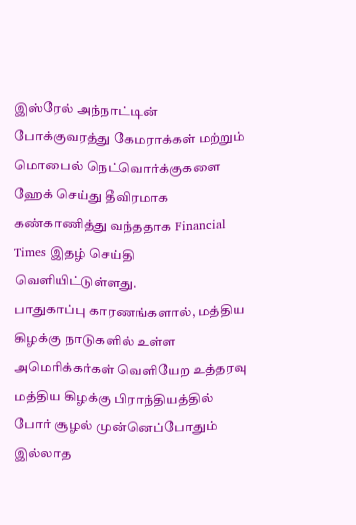இஸ்ரேல் அந்நாட்டின் போக்குவரத்து கேமராக்கள் மற்றும் மொபைல் நெட்வொர்க்குகளை ஹேக் செய்து தீவிரமாக கண்காணித்து வந்ததாக Financial Times இதழ் செய்தி வெளியிட்டுள்ளது.
பாதுகாப்பு காரணங்களால், மத்திய கிழக்கு நாடுகளில் உள்ள அமெரிக்கர்கள் வெளியேற உத்தரவு
மத்திய கிழக்கு பிராந்தியத்தில் போர் சூழல் முன்னெப்போதும் இல்லாத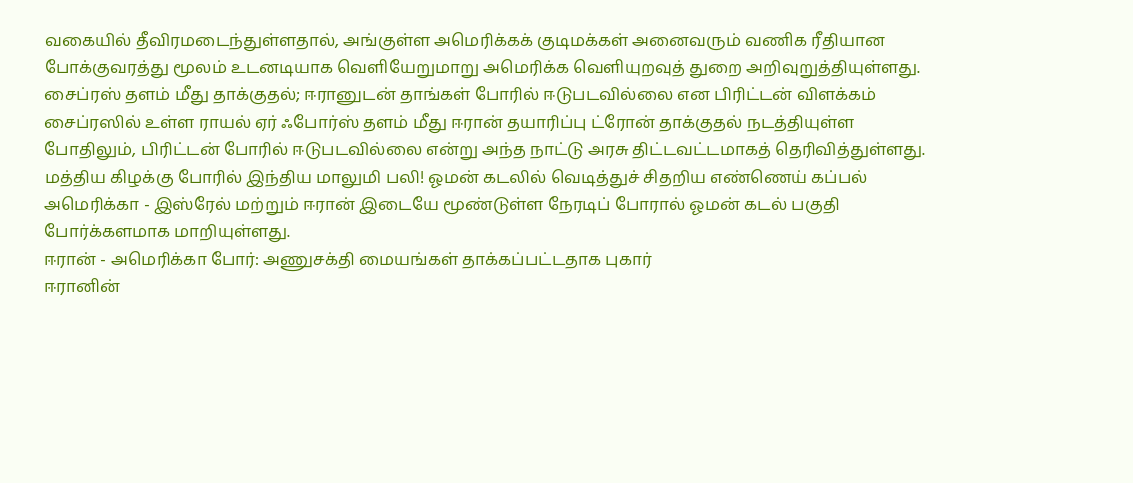வகையில் தீவிரமடைந்துள்ளதால், அங்குள்ள அமெரிக்கக் குடிமக்கள் அனைவரும் வணிக ரீதியான போக்குவரத்து மூலம் உடனடியாக வெளியேறுமாறு அமெரிக்க வெளியுறவுத் துறை அறிவுறுத்தியுள்ளது.
சைப்ரஸ் தளம் மீது தாக்குதல்; ஈரானுடன் தாங்கள் போரில் ஈடுபடவில்லை என பிரிட்டன் விளக்கம்
சைப்ரஸில் உள்ள ராயல் ஏர் ஃபோர்ஸ் தளம் மீது ஈரான் தயாரிப்பு ட்ரோன் தாக்குதல் நடத்தியுள்ள போதிலும், பிரிட்டன் போரில் ஈடுபடவில்லை என்று அந்த நாட்டு அரசு திட்டவட்டமாகத் தெரிவித்துள்ளது.
மத்திய கிழக்கு போரில் இந்திய மாலுமி பலி! ஓமன் கடலில் வெடித்துச் சிதறிய எண்ணெய் கப்பல்
அமெரிக்கா - இஸ்ரேல் மற்றும் ஈரான் இடையே மூண்டுள்ள நேரடிப் போரால் ஓமன் கடல் பகுதி போர்க்களமாக மாறியுள்ளது.
ஈரான் - அமெரிக்கா போர்: அணுசக்தி மையங்கள் தாக்கப்பட்டதாக புகார்
ஈரானின்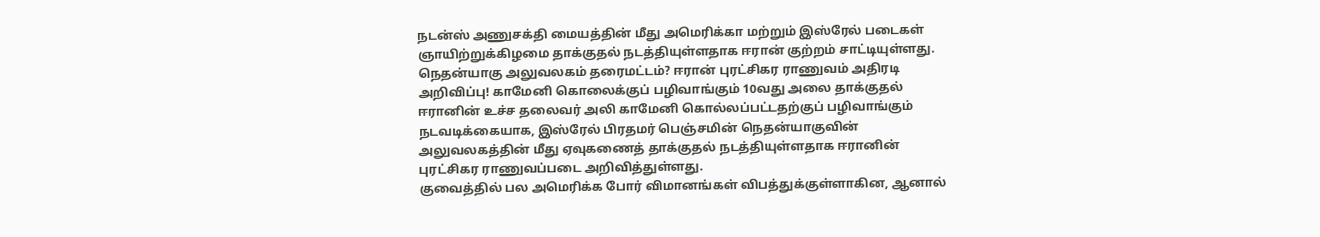நடன்ஸ் அணுசக்தி மையத்தின் மீது அமெரிக்கா மற்றும் இஸ்ரேல் படைகள் ஞாயிற்றுக்கிழமை தாக்குதல் நடத்தியுள்ளதாக ஈரான் குற்றம் சாட்டியுள்ளது.
நெதன்யாகு அலுவலகம் தரைமட்டம்? ஈரான் புரட்சிகர ராணுவம் அதிரடி அறிவிப்பு! காமேனி கொலைக்குப் பழிவாங்கும் 10வது அலை தாக்குதல்
ஈரானின் உச்ச தலைவர் அலி காமேனி கொல்லப்பட்டதற்குப் பழிவாங்கும் நடவடிக்கையாக, இஸ்ரேல் பிரதமர் பெஞ்சமின் நெதன்யாகுவின் அலுவலகத்தின் மீது ஏவுகணைத் தாக்குதல் நடத்தியுள்ளதாக ஈரானின் புரட்சிகர ராணுவப்படை அறிவித்துள்ளது.
குவைத்தில் பல அமெரிக்க போர் விமானங்கள் விபத்துக்குள்ளாகின, ஆனால்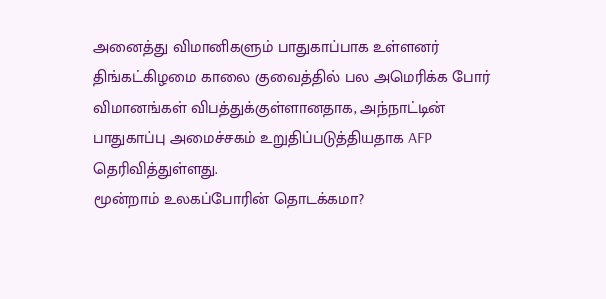அனைத்து விமானிகளும் பாதுகாப்பாக உள்ளனர்
திங்கட்கிழமை காலை குவைத்தில் பல அமெரிக்க போர் விமானங்கள் விபத்துக்குள்ளானதாக, அந்நாட்டின் பாதுகாப்பு அமைச்சகம் உறுதிப்படுத்தியதாக AFP தெரிவித்துள்ளது.
மூன்றாம் உலகப்போரின் தொடக்கமா?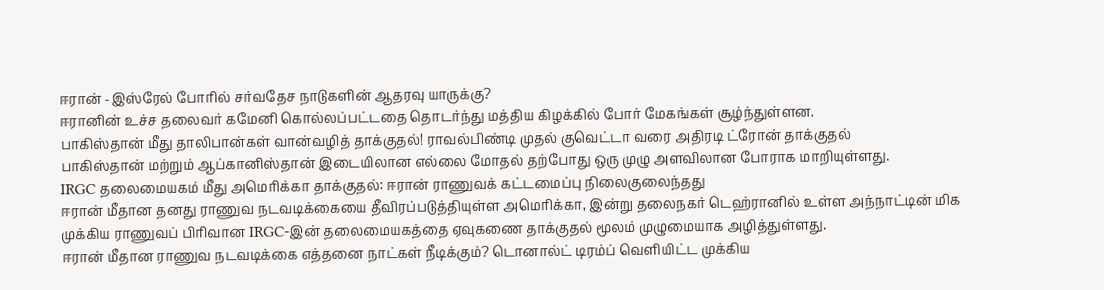ஈரான் -இஸ்ரேல் போரில் சர்வதேச நாடுகளின் ஆதரவு யாருக்கு?
ஈரானின் உச்ச தலைவர் கமேனி கொல்லப்பட்டதை தொடர்ந்து மத்திய கிழக்கில் போர் மேகங்கள் சூழ்ந்துள்ளன.
பாகிஸ்தான் மீது தாலிபான்கள் வான்வழித் தாக்குதல்! ராவல்பிண்டி முதல் குவெட்டா வரை அதிரடி ட்ரோன் தாக்குதல்
பாகிஸ்தான் மற்றும் ஆப்கானிஸ்தான் இடையிலான எல்லை மோதல் தற்போது ஒரு முழு அளவிலான போராக மாறியுள்ளது.
IRGC தலைமையகம் மீது அமெரிக்கா தாக்குதல்: ஈரான் ராணுவக் கட்டமைப்பு நிலைகுலைந்தது
ஈரான் மீதான தனது ராணுவ நடவடிக்கையை தீவிரப்படுத்தியுள்ள அமெரிக்கா, இன்று தலைநகர் டெஹ்ரானில் உள்ள அந்நாட்டின் மிக முக்கிய ராணுவப் பிரிவான IRGC-இன் தலைமையகத்தை ஏவுகணை தாக்குதல் மூலம் முழுமையாக அழித்துள்ளது.
ஈரான் மீதான ராணுவ நடவடிக்கை எத்தனை நாட்கள் நீடிக்கும்? டொனால்ட் டிரம்ப் வெளியிட்ட முக்கிய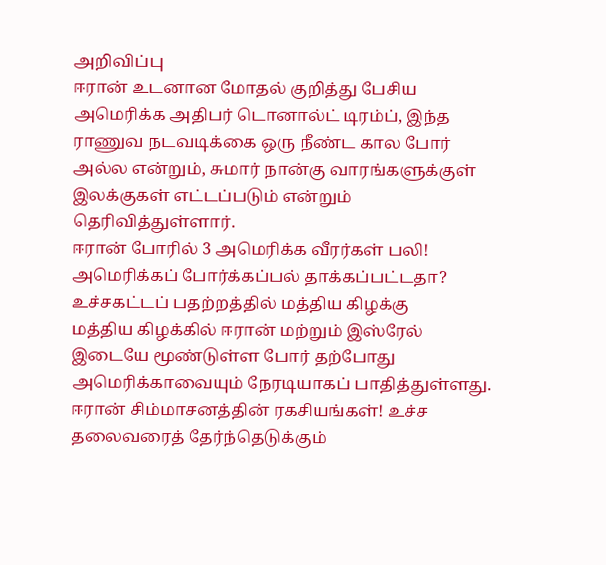அறிவிப்பு
ஈரான் உடனான மோதல் குறித்து பேசிய அமெரிக்க அதிபர் டொனால்ட் டிரம்ப், இந்த ராணுவ நடவடிக்கை ஒரு நீண்ட கால போர் அல்ல என்றும், சுமார் நான்கு வாரங்களுக்குள் இலக்குகள் எட்டப்படும் என்றும் தெரிவித்துள்ளார்.
ஈரான் போரில் 3 அமெரிக்க வீரர்கள் பலி! அமெரிக்கப் போர்க்கப்பல் தாக்கப்பட்டதா? உச்சகட்டப் பதற்றத்தில் மத்திய கிழக்கு
மத்திய கிழக்கில் ஈரான் மற்றும் இஸ்ரேல் இடையே மூண்டுள்ள போர் தற்போது அமெரிக்காவையும் நேரடியாகப் பாதித்துள்ளது.
ஈரான் சிம்மாசனத்தின் ரகசியங்கள்! உச்ச தலைவரைத் தேர்ந்தெடுக்கும்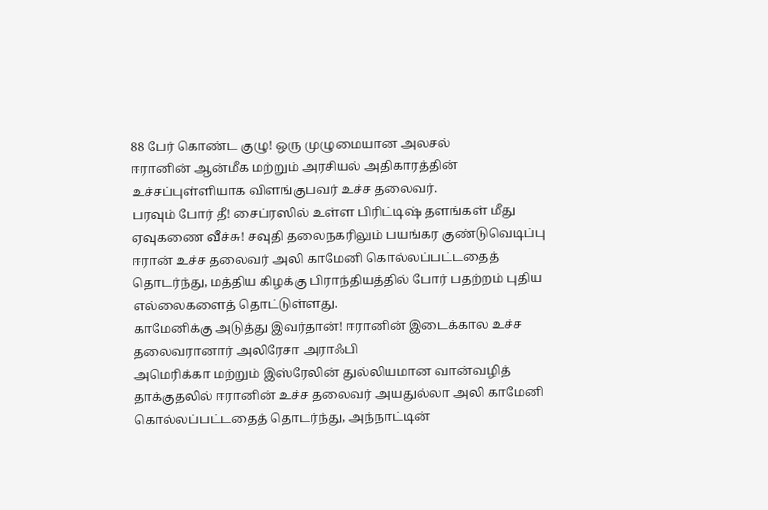88 பேர் கொண்ட குழு! ஒரு முழுமையான அலசல்
ஈரானின் ஆன்மீக மற்றும் அரசியல் அதிகாரத்தின் உச்சப்புள்ளியாக விளங்குபவர் உச்ச தலைவர்.
பரவும் போர் தீ! சைப்ரஸில் உள்ள பிரிட்டிஷ் தளங்கள் மீது ஏவுகணை வீச்சு! சவுதி தலைநகரிலும் பயங்கர குண்டுவெடிப்பு
ஈரான் உச்ச தலைவர் அலி காமேனி கொல்லப்பட்டதைத் தொடர்ந்து, மத்திய கிழக்கு பிராந்தியத்தில் போர் பதற்றம் புதிய எல்லைகளைத் தொட்டுள்ளது.
காமேனிக்கு அடுத்து இவர்தான்! ஈரானின் இடைக்கால உச்ச தலைவரானார் அலிரேசா அராஃபி
அமெரிக்கா மற்றும் இஸ்ரேலின் துல்லியமான வான்வழித் தாக்குதலில் ஈரானின் உச்ச தலைவர் அயதுல்லா அலி காமேனி கொல்லப்பட்டதைத் தொடர்ந்து, அந்நாட்டின்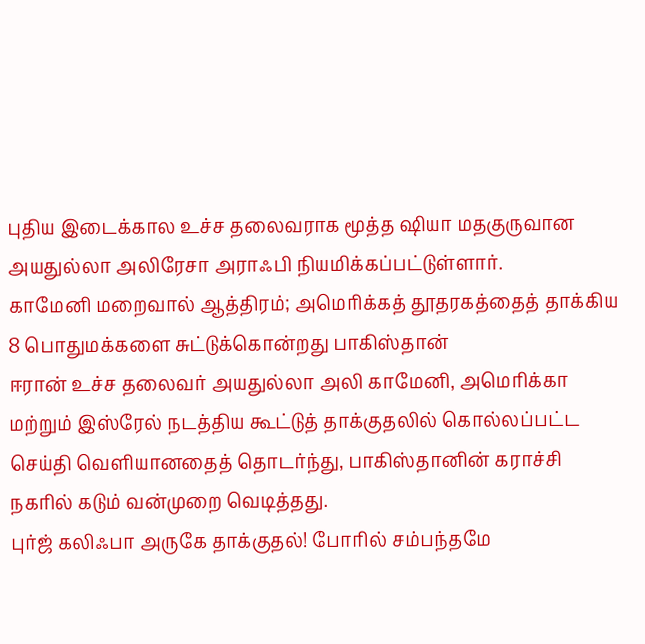புதிய இடைக்கால உச்ச தலைவராக மூத்த ஷியா மதகுருவான அயதுல்லா அலிரேசா அராஃபி நியமிக்கப்பட்டுள்ளார்.
காமேனி மறைவால் ஆத்திரம்; அமெரிக்கத் தூதரகத்தைத் தாக்கிய 8 பொதுமக்களை சுட்டுக்கொன்றது பாகிஸ்தான்
ஈரான் உச்ச தலைவர் அயதுல்லா அலி காமேனி, அமெரிக்கா மற்றும் இஸ்ரேல் நடத்திய கூட்டுத் தாக்குதலில் கொல்லப்பட்ட செய்தி வெளியானதைத் தொடர்ந்து, பாகிஸ்தானின் கராச்சி நகரில் கடும் வன்முறை வெடித்தது.
புர்ஜ் கலிஃபா அருகே தாக்குதல்! போரில் சம்பந்தமே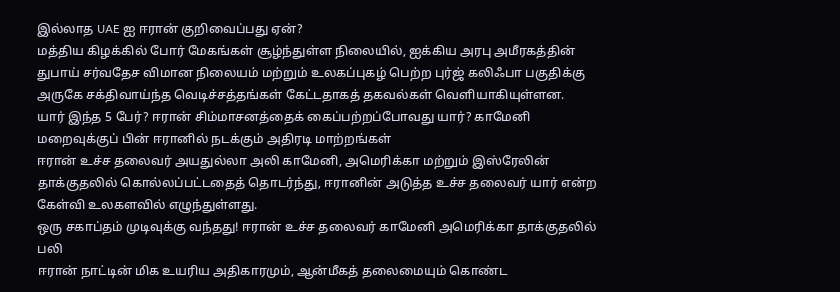இல்லாத UAE ஐ ஈரான் குறிவைப்பது ஏன்?
மத்திய கிழக்கில் போர் மேகங்கள் சூழ்ந்துள்ள நிலையில், ஐக்கிய அரபு அமீரகத்தின் துபாய் சர்வதேச விமான நிலையம் மற்றும் உலகப்புகழ் பெற்ற புர்ஜ் கலிஃபா பகுதிக்கு அருகே சக்திவாய்ந்த வெடிச்சத்தங்கள் கேட்டதாகத் தகவல்கள் வெளியாகியுள்ளன.
யார் இந்த 5 பேர்? ஈரான் சிம்மாசனத்தைக் கைப்பற்றப்போவது யார்? காமேனி மறைவுக்குப் பின் ஈரானில் நடக்கும் அதிரடி மாற்றங்கள்
ஈரான் உச்ச தலைவர் அயதுல்லா அலி காமேனி, அமெரிக்கா மற்றும் இஸ்ரேலின் தாக்குதலில் கொல்லப்பட்டதைத் தொடர்ந்து, ஈரானின் அடுத்த உச்ச தலைவர் யார் என்ற கேள்வி உலகளவில் எழுந்துள்ளது.
ஒரு சகாப்தம் முடிவுக்கு வந்தது! ஈரான் உச்ச தலைவர் காமேனி அமெரிக்கா தாக்குதலில் பலி
ஈரான் நாட்டின் மிக உயரிய அதிகாரமும், ஆன்மீகத் தலைமையும் கொண்ட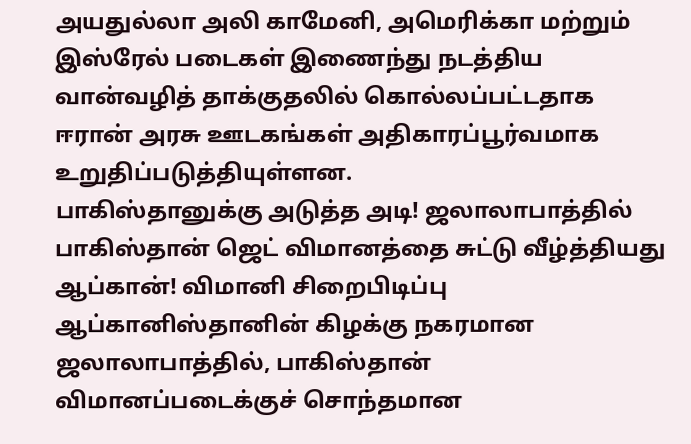அயதுல்லா அலி காமேனி, அமெரிக்கா மற்றும் இஸ்ரேல் படைகள் இணைந்து நடத்திய வான்வழித் தாக்குதலில் கொல்லப்பட்டதாக ஈரான் அரசு ஊடகங்கள் அதிகாரப்பூர்வமாக உறுதிப்படுத்தியுள்ளன.
பாகிஸ்தானுக்கு அடுத்த அடி! ஜலாலாபாத்தில் பாகிஸ்தான் ஜெட் விமானத்தை சுட்டு வீழ்த்தியது ஆப்கான்! விமானி சிறைபிடிப்பு
ஆப்கானிஸ்தானின் கிழக்கு நகரமான ஜலாலாபாத்தில், பாகிஸ்தான் விமானப்படைக்குச் சொந்தமான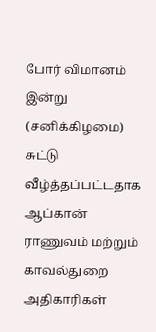போர் விமானம் இன்று (சனிக்கிழமை) சுட்டு வீழ்த்தப்பட்டதாக ஆப்கான் ராணுவம் மற்றும் காவல்துறை அதிகாரிகள்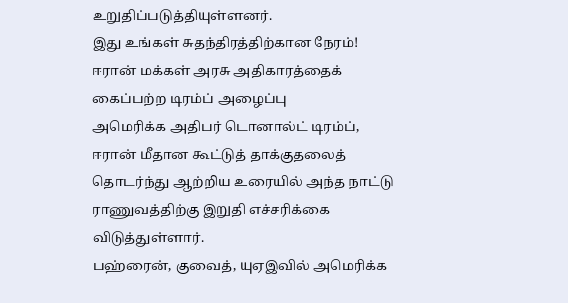உறுதிப்படுத்தியுள்ளனர்.
இது உங்கள் சுதந்திரத்திற்கான நேரம்! ஈரான் மக்கள் அரசு அதிகாரத்தைக் கைப்பற்ற டிரம்ப் அழைப்பு
அமெரிக்க அதிபர் டொனால்ட் டிரம்ப், ஈரான் மீதான கூட்டுத் தாக்குதலைத் தொடர்ந்து ஆற்றிய உரையில் அந்த நாட்டு ராணுவத்திற்கு இறுதி எச்சரிக்கை விடுத்துள்ளார்.
பஹ்ரைன், குவைத், யுஏஇவில் அமெரிக்க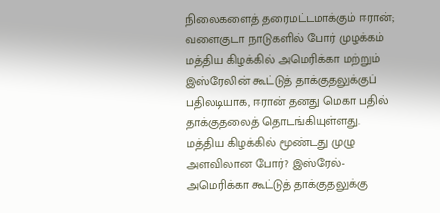நிலைகளைத் தரைமட்டமாக்கும் ஈரான்; வளைகுடா நாடுகளில் போர் முழக்கம்
மத்திய கிழக்கில் அமெரிக்கா மற்றும் இஸ்ரேலின் கூட்டுத் தாக்குதலுக்குப் பதிலடியாக, ஈரான் தனது மெகா பதில் தாக்குதலைத் தொடங்கியுள்ளது.
மத்திய கிழக்கில் மூண்டது முழு அளவிலான போர்? இஸ்ரேல்-அமெரிக்கா கூட்டுத் தாக்குதலுக்கு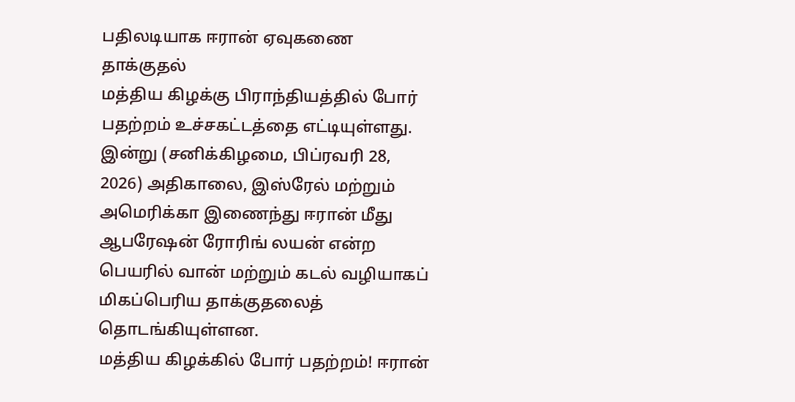பதிலடியாக ஈரான் ஏவுகணை தாக்குதல்
மத்திய கிழக்கு பிராந்தியத்தில் போர் பதற்றம் உச்சகட்டத்தை எட்டியுள்ளது. இன்று (சனிக்கிழமை, பிப்ரவரி 28, 2026) அதிகாலை, இஸ்ரேல் மற்றும் அமெரிக்கா இணைந்து ஈரான் மீது ஆபரேஷன் ரோரிங் லயன் என்ற பெயரில் வான் மற்றும் கடல் வழியாகப் மிகப்பெரிய தாக்குதலைத் தொடங்கியுள்ளன.
மத்திய கிழக்கில் போர் பதற்றம்! ஈரான்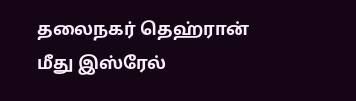தலைநகர் தெஹ்ரான் மீது இஸ்ரேல்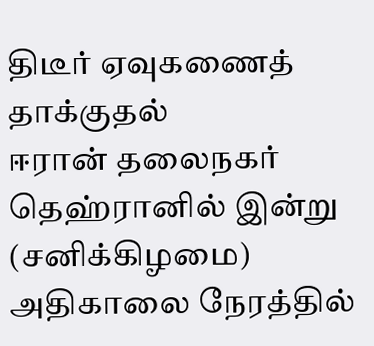திடீர் ஏவுகணைத் தாக்குதல்
ஈரான் தலைநகர் தெஹ்ரானில் இன்று (சனிக்கிழமை) அதிகாலை நேரத்தில்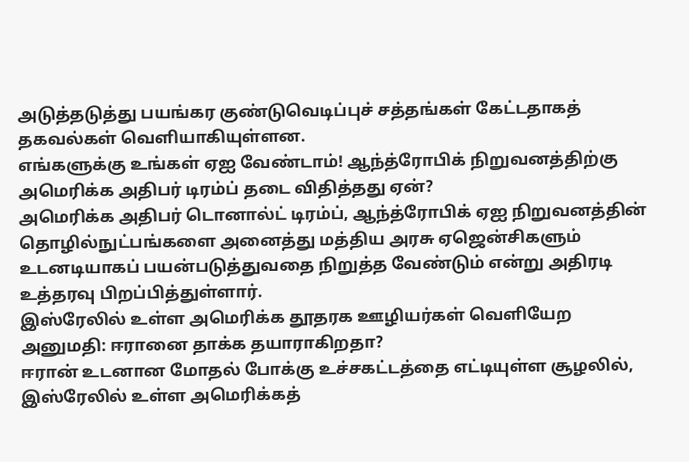அடுத்தடுத்து பயங்கர குண்டுவெடிப்புச் சத்தங்கள் கேட்டதாகத் தகவல்கள் வெளியாகியுள்ளன.
எங்களுக்கு உங்கள் ஏஐ வேண்டாம்! ஆந்த்ரோபிக் நிறுவனத்திற்கு அமெரிக்க அதிபர் டிரம்ப் தடை விதித்தது ஏன்?
அமெரிக்க அதிபர் டொனால்ட் டிரம்ப், ஆந்த்ரோபிக் ஏஐ நிறுவனத்தின் தொழில்நுட்பங்களை அனைத்து மத்திய அரசு ஏஜென்சிகளும் உடனடியாகப் பயன்படுத்துவதை நிறுத்த வேண்டும் என்று அதிரடி உத்தரவு பிறப்பித்துள்ளார்.
இஸ்ரேலில் உள்ள அமெரிக்க தூதரக ஊழியர்கள் வெளியேற அனுமதி: ஈரானை தாக்க தயாராகிறதா?
ஈரான் உடனான மோதல் போக்கு உச்சகட்டத்தை எட்டியுள்ள சூழலில், இஸ்ரேலில் உள்ள அமெரிக்கத்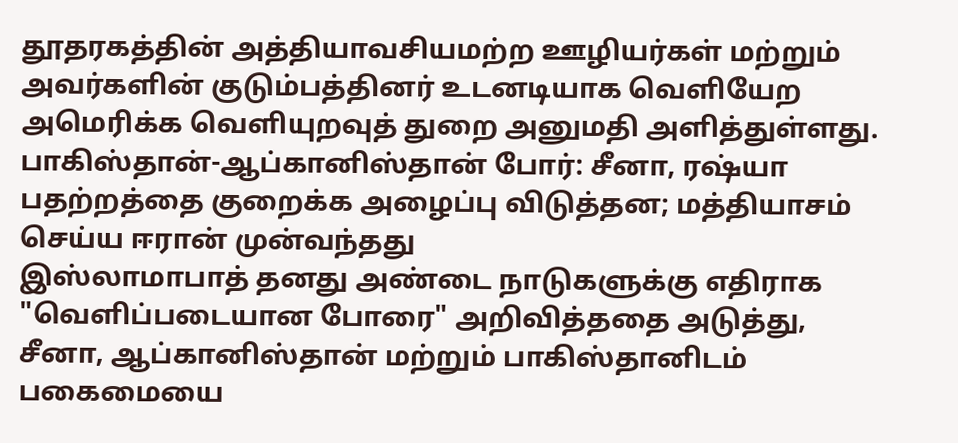தூதரகத்தின் அத்தியாவசியமற்ற ஊழியர்கள் மற்றும் அவர்களின் குடும்பத்தினர் உடனடியாக வெளியேற அமெரிக்க வெளியுறவுத் துறை அனுமதி அளித்துள்ளது.
பாகிஸ்தான்-ஆப்கானிஸ்தான் போர்: சீனா, ரஷ்யா பதற்றத்தை குறைக்க அழைப்பு விடுத்தன; மத்தியாசம் செய்ய ஈரான் முன்வந்தது
இஸ்லாமாபாத் தனது அண்டை நாடுகளுக்கு எதிராக "வெளிப்படையான போரை" அறிவித்ததை அடுத்து, சீனா, ஆப்கானிஸ்தான் மற்றும் பாகிஸ்தானிடம் பகைமையை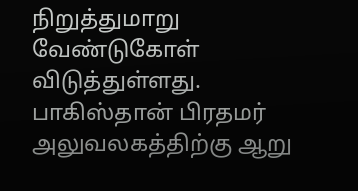நிறுத்துமாறு வேண்டுகோள் விடுத்துள்ளது.
பாகிஸ்தான் பிரதமர் அலுவலகத்திற்கு ஆறு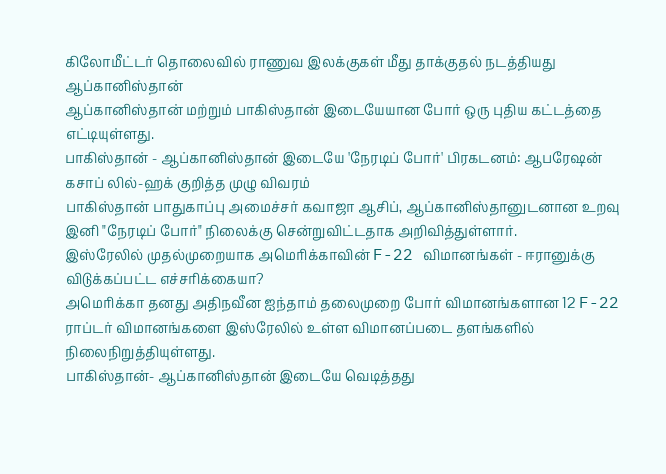கிலோமீட்டர் தொலைவில் ராணுவ இலக்குகள் மீது தாக்குதல் நடத்தியது ஆப்கானிஸ்தான்
ஆப்கானிஸ்தான் மற்றும் பாகிஸ்தான் இடையேயான போர் ஒரு புதிய கட்டத்தை எட்டியுள்ளது.
பாகிஸ்தான் - ஆப்கானிஸ்தான் இடையே 'நேரடிப் போர்' பிரகடனம்: ஆபரேஷன் கசாப் லில்-ஹக் குறித்த முழு விவரம்
பாகிஸ்தான் பாதுகாப்பு அமைச்சர் கவாஜா ஆசிப், ஆப்கானிஸ்தானுடனான உறவு இனி "நேரடிப் போர்" நிலைக்கு சென்றுவிட்டதாக அறிவித்துள்ளார்.
இஸ்ரேலில் முதல்முறையாக அமெரிக்காவின் F-22 விமானங்கள் - ஈரானுக்கு விடுக்கப்பட்ட எச்சரிக்கையா?
அமெரிக்கா தனது அதிநவீன ஐந்தாம் தலைமுறை போர் விமானங்களான 12 F-22 ராப்டர் விமானங்களை இஸ்ரேலில் உள்ள விமானப்படை தளங்களில் நிலைநிறுத்தியுள்ளது.
பாகிஸ்தான்- ஆப்கானிஸ்தான் இடையே வெடித்தது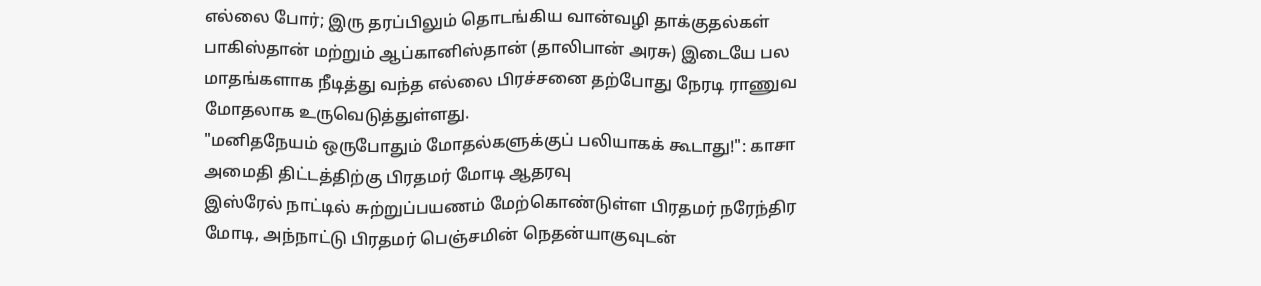எல்லை போர்; இரு தரப்பிலும் தொடங்கிய வான்வழி தாக்குதல்கள்
பாகிஸ்தான் மற்றும் ஆப்கானிஸ்தான் (தாலிபான் அரசு) இடையே பல மாதங்களாக நீடித்து வந்த எல்லை பிரச்சனை தற்போது நேரடி ராணுவ மோதலாக உருவெடுத்துள்ளது.
"மனிதநேயம் ஒருபோதும் மோதல்களுக்குப் பலியாகக் கூடாது!": காசா அமைதி திட்டத்திற்கு பிரதமர் மோடி ஆதரவு
இஸ்ரேல் நாட்டில் சுற்றுப்பயணம் மேற்கொண்டுள்ள பிரதமர் நரேந்திர மோடி, அந்நாட்டு பிரதமர் பெஞ்சமின் நெதன்யாகுவுடன்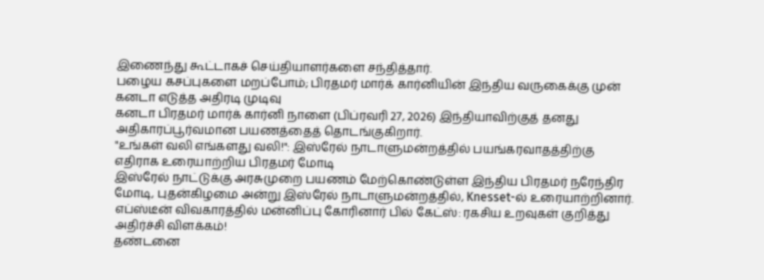இணைந்து கூட்டாகச் செய்தியாளர்களை சந்தித்தார்.
பழைய கசப்புகளை மறப்போம்; பிரதமர் மார்க் கார்னியின் இந்திய வருகைக்கு முன் கனடா எடுத்த அதிரடி முடிவு
கனடா பிரதமர் மார்க் கார்னி நாளை (பிப்ரவரி 27, 2026) இந்தியாவிற்குத் தனது அதிகாரப்பூர்வமான பயணத்தைத் தொடங்குகிறார்.
"உங்கள் வலி எங்களது வலி!": இஸ்ரேல் நாடாளுமன்றத்தில் பயங்கரவாதத்திற்கு எதிராக உரையாற்றிய பிரதமர் மோடி
இஸ்ரேல் நாட்டுக்கு அரசுமுறை பயணம் மேற்கொண்டுள்ள இந்திய பிரதமர் நரேந்திர மோடி, புதன்கிழமை அன்று இஸ்ரேல் நாடாளுமன்றத்தில், Knesset-ல் உரையாற்றினார்.
எப்ஸ்டீன் விவகாரத்தில் மன்னிப்பு கோரினார் பில் கேட்ஸ்: ரகசிய உறவுகள் குறித்து அதிர்ச்சி விளக்கம்!
தண்டனை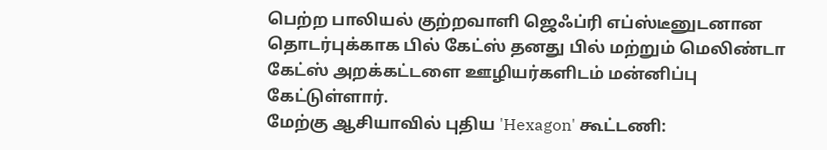பெற்ற பாலியல் குற்றவாளி ஜெஃப்ரி எப்ஸ்டீனுடனான தொடர்புக்காக பில் கேட்ஸ் தனது பில் மற்றும் மெலிண்டா கேட்ஸ் அறக்கட்டளை ஊழியர்களிடம் மன்னிப்பு கேட்டுள்ளார்.
மேற்கு ஆசியாவில் புதிய 'Hexagon' கூட்டணி: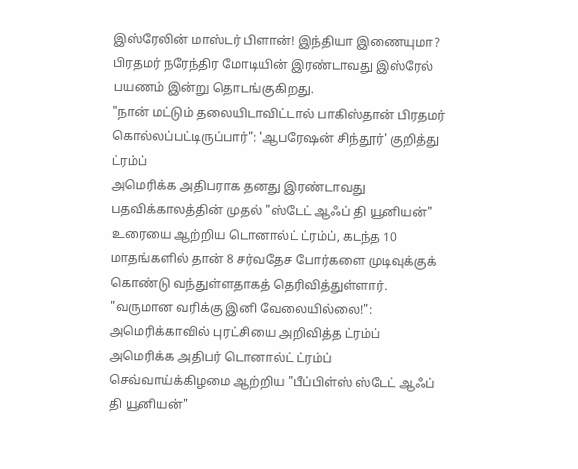இஸ்ரேலின் மாஸ்டர் பிளான்! இந்தியா இணையுமா?
பிரதமர் நரேந்திர மோடியின் இரண்டாவது இஸ்ரேல் பயணம் இன்று தொடங்குகிறது.
"நான் மட்டும் தலையிடாவிட்டால் பாகிஸ்தான் பிரதமர் கொல்லப்பட்டிருப்பார்": 'ஆபரேஷன் சிந்தூர்' குறித்து ட்ரம்ப்
அமெரிக்க அதிபராக தனது இரண்டாவது பதவிக்காலத்தின் முதல் "ஸ்டேட் ஆஃப் தி யூனியன்" உரையை ஆற்றிய டொனால்ட் ட்ரம்ப், கடந்த 10 மாதங்களில் தான் 8 சர்வதேச போர்களை முடிவுக்குக் கொண்டு வந்துள்ளதாகத் தெரிவித்துள்ளார்.
"வருமான வரிக்கு இனி வேலையில்லை!": அமெரிக்காவில் புரட்சியை அறிவித்த ட்ரம்ப்
அமெரிக்க அதிபர் டொனால்ட் ட்ரம்ப் செவ்வாய்க்கிழமை ஆற்றிய "பீப்பிள்ஸ் ஸ்டேட் ஆஃப் தி யூனியன்"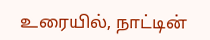உரையில், நாட்டின்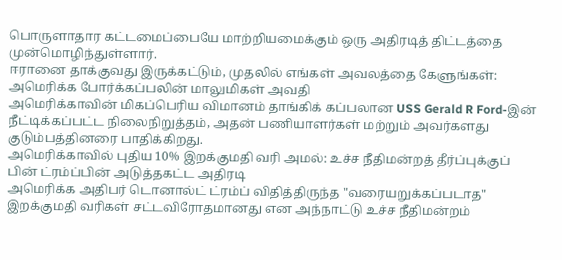பொருளாதார கட்டமைப்பையே மாற்றியமைக்கும் ஒரு அதிரடித் திட்டத்தை முன்மொழிந்துள்ளார்.
ஈரானை தாக்குவது இருக்கட்டும், முதலில் எங்கள் அவலத்தை கேளுங்கள்: அமெரிக்க போர்க்கப்பலின் மாலுமிகள் அவதி
அமெரிக்காவின் மிகப்பெரிய விமானம் தாங்கிக் கப்பலான USS Gerald R Ford-இன் நீட்டிக்கப்பட்ட நிலைநிறுத்தம், அதன் பணியாளர்கள் மற்றும் அவர்களது குடும்பத்தினரை பாதிக்கிறது.
அமெரிக்காவில் புதிய 10% இறக்குமதி வரி அமல்: உச்ச நீதிமன்றத் தீர்ப்புக்குப் பின் ட்ரம்ப்பின் அடுத்தகட்ட அதிரடி
அமெரிக்க அதிபர் டொனால்ட் ட்ரம்ப் விதித்திருந்த "வரையறுக்கப்படாத" இறக்குமதி வரிகள் சட்டவிரோதமானது என அந்நாட்டு உச்ச நீதிமன்றம்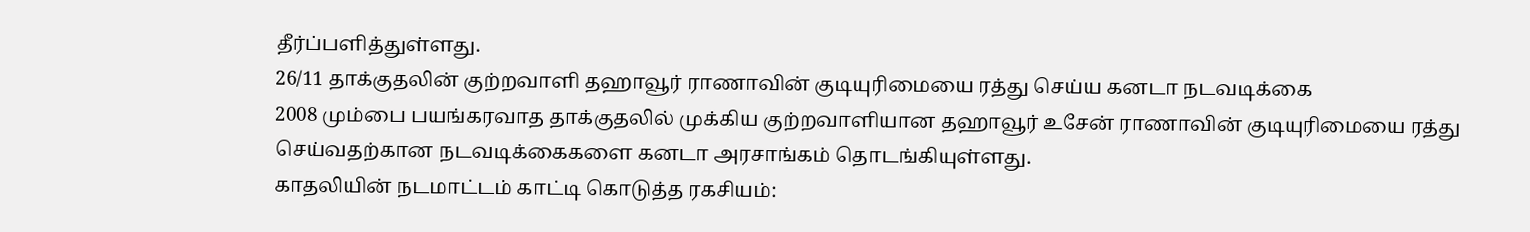தீர்ப்பளித்துள்ளது.
26/11 தாக்குதலின் குற்றவாளி தஹாவூர் ராணாவின் குடியுரிமையை ரத்து செய்ய கனடா நடவடிக்கை
2008 மும்பை பயங்கரவாத தாக்குதலில் முக்கிய குற்றவாளியான தஹாவூர் உசேன் ராணாவின் குடியுரிமையை ரத்து செய்வதற்கான நடவடிக்கைகளை கனடா அரசாங்கம் தொடங்கியுள்ளது.
காதலியின் நடமாட்டம் காட்டி கொடுத்த ரகசியம்: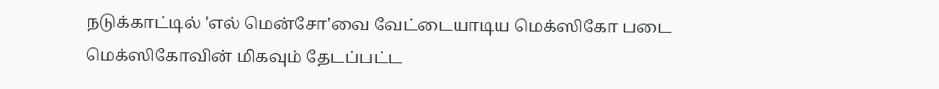நடுக்காட்டில் 'எல் மென்சோ'வை வேட்டையாடிய மெக்ஸிகோ படை
மெக்ஸிகோவின் மிகவும் தேடப்பட்ட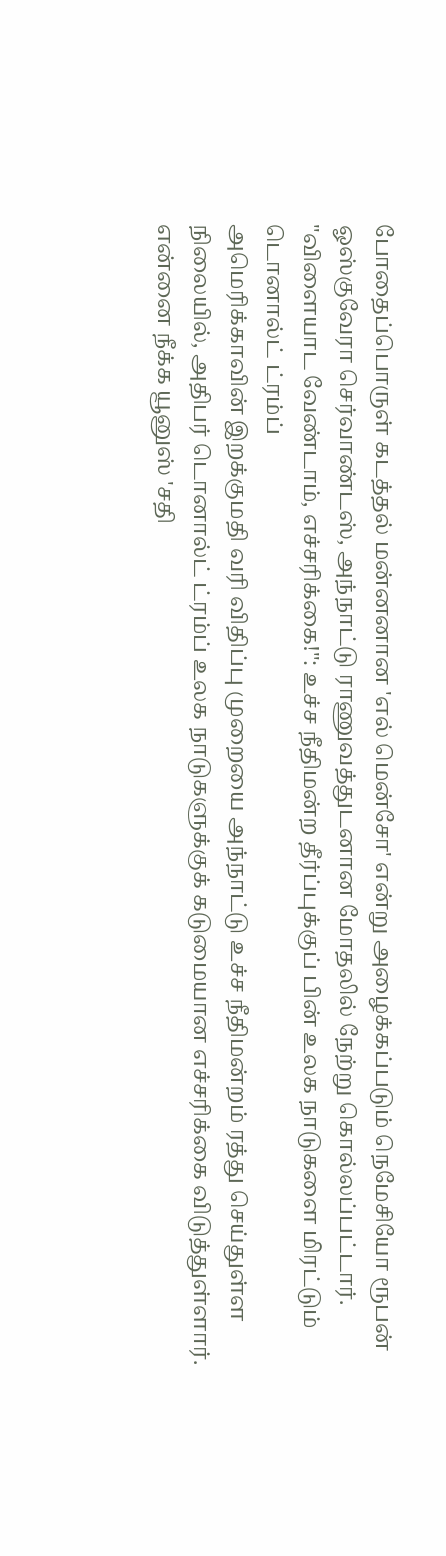போதைப்பொருள் கடத்தல் மன்னனான 'எல் மென்சோ' என்று அழைக்கப்படும் நெமேசியோ ரூபன் ஓஸ்குவேரா செர்வாண்டஸ், அந்நாட்டு ராணுவத்துடனான மோதலில் நேற்று கொல்லப்பட்டார்.
"விளையாட வேண்டாம், எச்சரிக்கை!": உச்ச நீதிமன்ற தீர்ப்புக்குப் பின் உலக நாடுகளை மிரட்டும் டொனால்ட் ட்ரம்ப்
அமெரிக்காவின் இறக்குமதி வரி விதிப்பு முறையை அந்நாட்டு உச்ச நீதிமன்றம் ரத்து செய்துள்ள நிலையில், அதிபர் டொனால்ட் ட்ரம்ப் உலக நாடுகளுக்குக் கடுமையான எச்சரிக்கை விடுத்துள்ளார்.
என்னை நீக்க யூனுஸ் 'சதி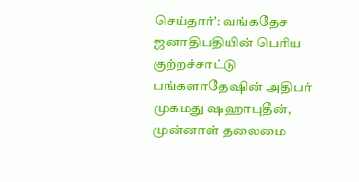செய்தார்': வங்கதேச ஜனாதிபதியின் பெரிய குற்றச்சாட்டு
பங்களாதேஷின் அதிபர் முகமது ஷஹாபுதீன், முன்னாள் தலைமை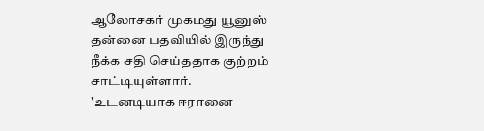ஆலோசகர் முகமது யூனுஸ் தன்னை பதவியில் இருந்து நீக்க சதி செய்ததாக குற்றம் சாட்டியுள்ளார்.
'உடனடியாக ஈரானை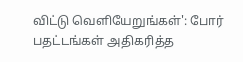விட்டு வெளியேறுங்கள்': போர் பதட்டங்கள் அதிகரித்த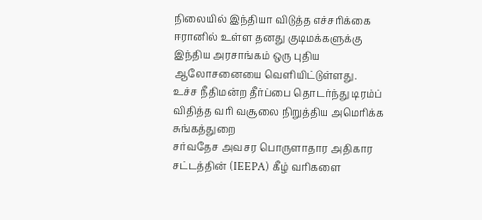நிலையில் இந்தியா விடுத்த எச்சரிக்கை
ஈரானில் உள்ள தனது குடிமக்களுக்கு இந்திய அரசாங்கம் ஒரு புதிய ஆலோசனையை வெளியிட்டுள்ளது.
உச்ச நீதிமன்ற தீர்ப்பை தொடர்ந்து டிரம்ப் விதித்த வரி வசூலை நிறுத்திய அமெரிக்க சுங்கத்துறை
சர்வதேச அவசர பொருளாதார அதிகார சட்டத்தின் (IEEPA) கீழ் வரிகளை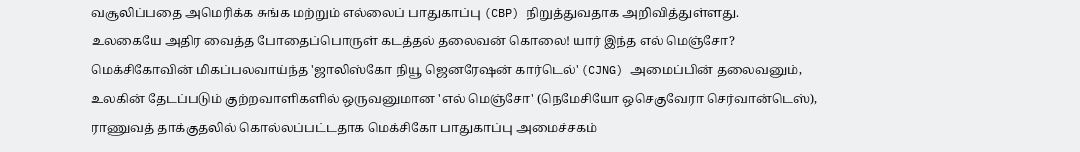வசூலிப்பதை அமெரிக்க சுங்க மற்றும் எல்லைப் பாதுகாப்பு (CBP) நிறுத்துவதாக அறிவித்துள்ளது.
உலகையே அதிர வைத்த போதைப்பொருள் கடத்தல் தலைவன் கொலை! யார் இந்த எல் மெஞ்சோ?
மெக்சிகோவின் மிகப்பலவாய்ந்த 'ஜாலிஸ்கோ நியூ ஜெனரேஷன் கார்டெல்' (CJNG) அமைப்பின் தலைவனும், உலகின் தேடப்படும் குற்றவாளிகளில் ஒருவனுமான 'எல் மெஞ்சோ' (நெமேசியோ ஒசெகுவேரா செர்வான்டெஸ்), ராணுவத் தாக்குதலில் கொல்லப்பட்டதாக மெக்சிகோ பாதுகாப்பு அமைச்சகம்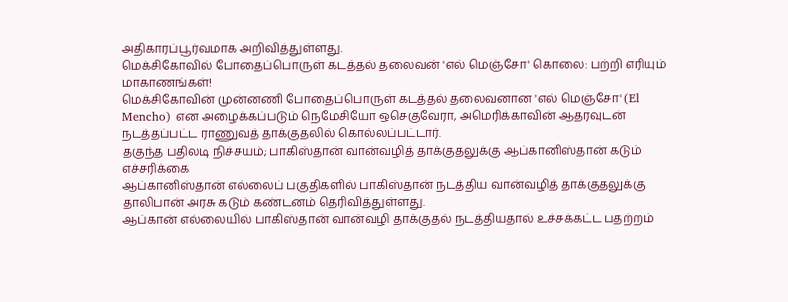அதிகாரப்பூர்வமாக அறிவித்துள்ளது.
மெக்சிகோவில் போதைப்பொருள் கடத்தல் தலைவன் 'எல் மெஞ்சோ' கொலை: பற்றி எரியும் மாகாணங்கள்!
மெக்சிகோவின் முன்னணி போதைப்பொருள் கடத்தல் தலைவனான 'எல் மெஞ்சோ' (El Mencho) என அழைக்கப்படும் நெமேசியோ ஒசெகுவேரா, அமெரிக்காவின் ஆதரவுடன் நடத்தப்பட்ட ராணுவத் தாக்குதலில் கொல்லப்பட்டார்.
தகுந்த பதிலடி நிச்சயம்; பாகிஸ்தான் வான்வழித் தாக்குதலுக்கு ஆப்கானிஸ்தான் கடும் எச்சரிக்கை
ஆப்கானிஸ்தான் எல்லைப் பகுதிகளில் பாகிஸ்தான் நடத்திய வான்வழித் தாக்குதலுக்கு தாலிபான் அரசு கடும் கண்டனம் தெரிவித்துள்ளது.
ஆப்கான் எல்லையில் பாகிஸ்தான் வான்வழி தாக்குதல் நடத்தியதால் உச்சக்கட்ட பதற்றம்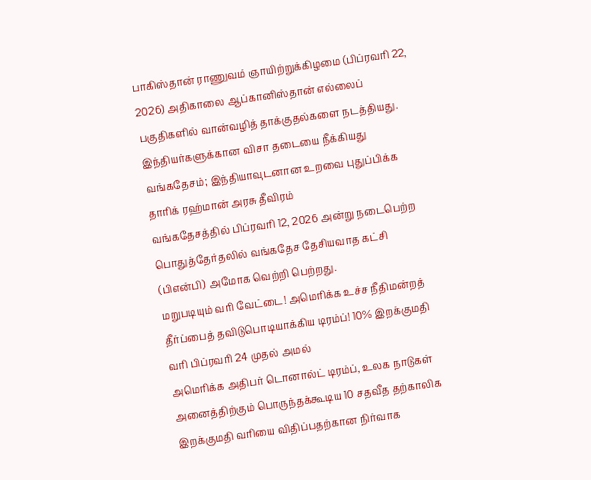பாகிஸ்தான் ராணுவம் ஞாயிற்றுக்கிழமை (பிப்ரவரி 22, 2026) அதிகாலை ஆப்கானிஸ்தான் எல்லைப் பகுதிகளில் வான்வழித் தாக்குதல்களை நடத்தியது.
இந்தியர்களுக்கான விசா தடையை நீக்கியது வங்கதேசம்; இந்தியாவுடனான உறவை புதுப்பிக்க தாரிக் ரஹ்மான் அரசு தீவிரம்
வங்கதேசத்தில் பிப்ரவரி 12, 2026 அன்று நடைபெற்ற பொதுத்தேர்தலில் வங்கதேச தேசியவாத கட்சி (பிஎன்பி) அமோக வெற்றி பெற்றது.
மறுபடியும் வரி வேட்டை! அமெரிக்க உச்ச நீதிமன்றத் தீர்ப்பைத் தவிடுபொடியாக்கிய டிரம்ப்! 10% இறக்குமதி வரி பிப்ரவரி 24 முதல் அமல்
அமெரிக்க அதிபர் டொனால்ட் டிரம்ப், உலக நாடுகள் அனைத்திற்கும் பொருந்தக்கூடிய 10 சதவீத தற்காலிக இறக்குமதி வரியை விதிப்பதற்கான நிர்வாக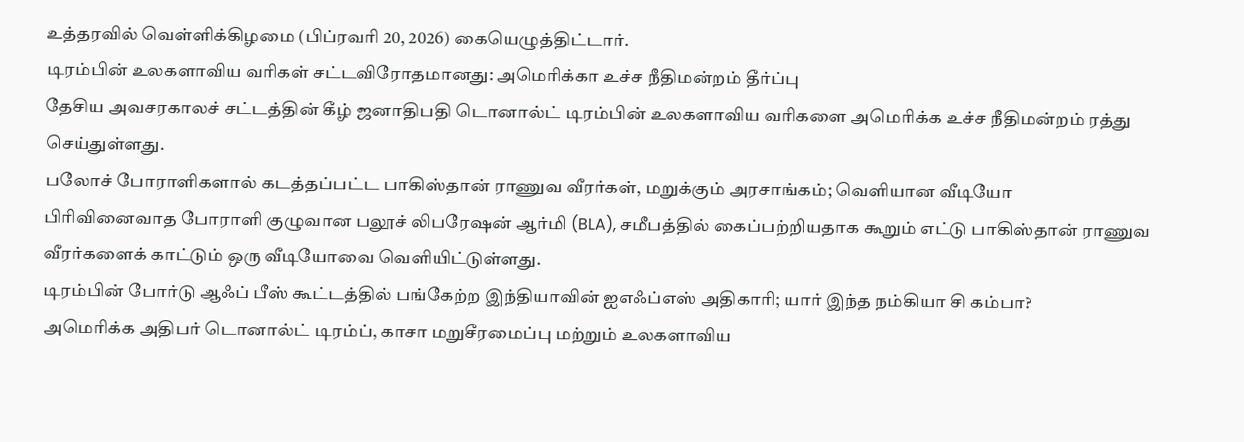உத்தரவில் வெள்ளிக்கிழமை (பிப்ரவரி 20, 2026) கையெழுத்திட்டார்.
டிரம்பின் உலகளாவிய வரிகள் சட்டவிரோதமானது: அமெரிக்கா உச்ச நீதிமன்றம் தீர்ப்பு
தேசிய அவசரகாலச் சட்டத்தின் கீழ் ஜனாதிபதி டொனால்ட் டிரம்பின் உலகளாவிய வரிகளை அமெரிக்க உச்ச நீதிமன்றம் ரத்து செய்துள்ளது.
பலோச் போராளிகளால் கடத்தப்பட்ட பாகிஸ்தான் ராணுவ வீரர்கள், மறுக்கும் அரசாங்கம்; வெளியான வீடியோ
பிரிவினைவாத போராளி குழுவான பலூச் லிபரேஷன் ஆர்மி (BLA), சமீபத்தில் கைப்பற்றியதாக கூறும் எட்டு பாகிஸ்தான் ராணுவ வீரர்களைக் காட்டும் ஒரு வீடியோவை வெளியிட்டுள்ளது.
டிரம்பின் போர்டு ஆஃப் பீஸ் கூட்டத்தில் பங்கேற்ற இந்தியாவின் ஐஎஃப்எஸ் அதிகாரி; யார் இந்த நம்கியா சி கம்பா?
அமெரிக்க அதிபர் டொனால்ட் டிரம்ப், காசா மறுசீரமைப்பு மற்றும் உலகளாவிய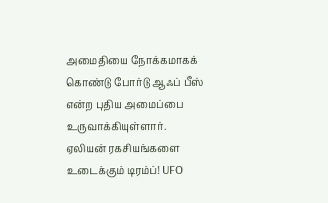அமைதியை நோக்கமாகக் கொண்டு போர்டு ஆஃப் பீஸ் என்ற புதிய அமைப்பை உருவாக்கியுள்ளார்.
ஏலியன் ரகசியங்களை உடைக்கும் டிரம்ப்! UFO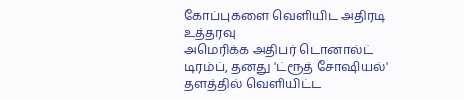கோப்புகளை வெளியிட அதிரடி உத்தரவு
அமெரிக்க அதிபர் டொனால்ட் டிரம்ப், தனது 'ட்ரூத் சோஷியல்' தளத்தில் வெளியிட்ட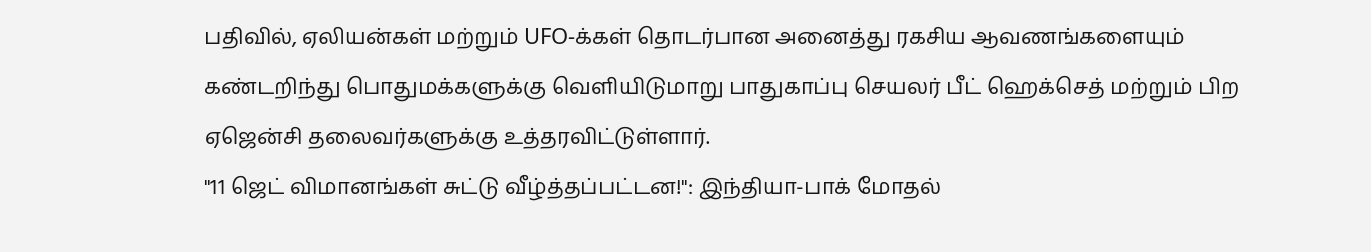பதிவில், ஏலியன்கள் மற்றும் UFO-க்கள் தொடர்பான அனைத்து ரகசிய ஆவணங்களையும் கண்டறிந்து பொதுமக்களுக்கு வெளியிடுமாறு பாதுகாப்பு செயலர் பீட் ஹெக்செத் மற்றும் பிற ஏஜென்சி தலைவர்களுக்கு உத்தரவிட்டுள்ளார்.
"11 ஜெட் விமானங்கள் சுட்டு வீழ்த்தப்பட்டன!": இந்தியா-பாக் மோதல்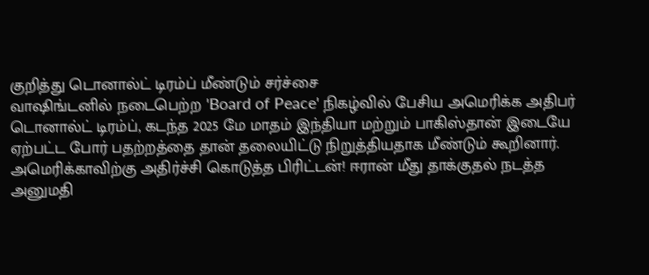குறித்து டொனால்ட் டிரம்ப் மீண்டும் சர்ச்சை
வாஷிங்டனில் நடைபெற்ற 'Board of Peace' நிகழ்வில் பேசிய அமெரிக்க அதிபர் டொனால்ட் டிரம்ப், கடந்த 2025 மே மாதம் இந்தியா மற்றும் பாகிஸ்தான் இடையே ஏற்பட்ட போர் பதற்றத்தை தான் தலையிட்டு நிறுத்தியதாக மீண்டும் கூறினார்.
அமெரிக்காவிற்கு அதிர்ச்சி கொடுத்த பிரிட்டன்! ஈரான் மீது தாக்குதல் நடத்த அனுமதி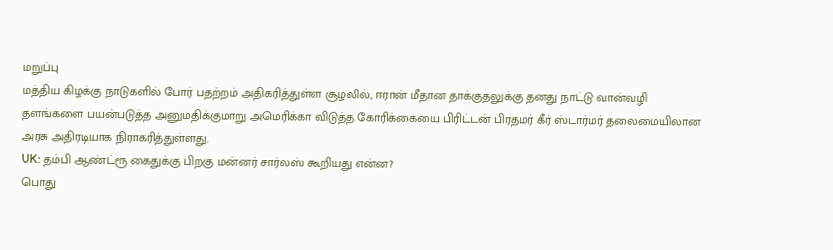மறுப்பு
மத்திய கிழக்கு நாடுகளில் போர் பதற்றம் அதிகரித்துள்ள சூழலில், ஈரான் மீதான தாக்குதலுக்கு தனது நாட்டு வான்வழி தளங்களை பயன்படுத்த அனுமதிக்குமாறு அமெரிக்கா விடுத்த கோரிக்கையை பிரிட்டன் பிரதமர் கீர் ஸ்டார்மர் தலைமையிலான அரசு அதிரடியாக நிராகரித்துள்ளது.
UK: தம்பி ஆண்ட்ரூ கைதுக்கு பிறகு மன்னர் சார்லஸ் கூறியது என்ன?
பொது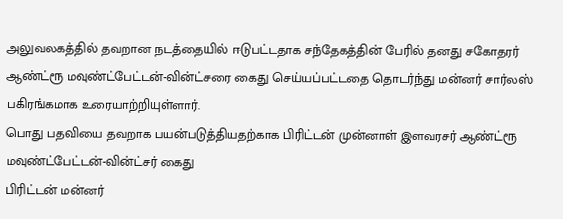அலுவலகத்தில் தவறான நடத்தையில் ஈடுபட்டதாக சந்தேகத்தின் பேரில் தனது சகோதரர் ஆண்ட்ரூ மவுண்ட்பேட்டன்-வின்ட்சரை கைது செய்யப்பட்டதை தொடர்ந்து மன்னர் சார்லஸ் பகிரங்கமாக உரையாற்றியுள்ளார்.
பொது பதவியை தவறாக பயன்படுத்தியதற்காக பிரிட்டன் முன்னாள் இளவரசர் ஆண்ட்ரூ மவுண்ட்பேட்டன்-வின்ட்சர் கைது
பிரிட்டன் மன்னர்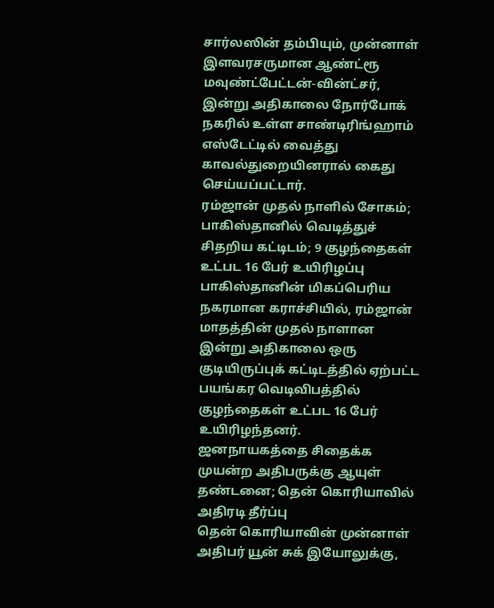சார்லஸின் தம்பியும், முன்னாள் இளவரசருமான ஆண்ட்ரூ மவுண்ட்பேட்டன்-வின்ட்சர், இன்று அதிகாலை நோர்போக் நகரில் உள்ள சாண்டிரிங்ஹாம் எஸ்டேட்டில் வைத்து காவல்துறையினரால் கைது செய்யப்பட்டார்.
ரம்ஜான் முதல் நாளில் சோகம்; பாகிஸ்தானில் வெடித்துச் சிதறிய கட்டிடம்; 9 குழந்தைகள் உட்பட 16 பேர் உயிரிழப்பு
பாகிஸ்தானின் மிகப்பெரிய நகரமான கராச்சியில், ரம்ஜான் மாதத்தின் முதல் நாளான இன்று அதிகாலை ஒரு குடியிருப்புக் கட்டிடத்தில் ஏற்பட்ட பயங்கர வெடிவிபத்தில் குழந்தைகள் உட்பட 16 பேர் உயிரிழந்தனர்.
ஜனநாயகத்தை சிதைக்க முயன்ற அதிபருக்கு ஆயுள் தண்டனை; தென் கொரியாவில் அதிரடி தீர்ப்பு
தென் கொரியாவின் முன்னாள் அதிபர் யூன் சுக் இயோலுக்கு,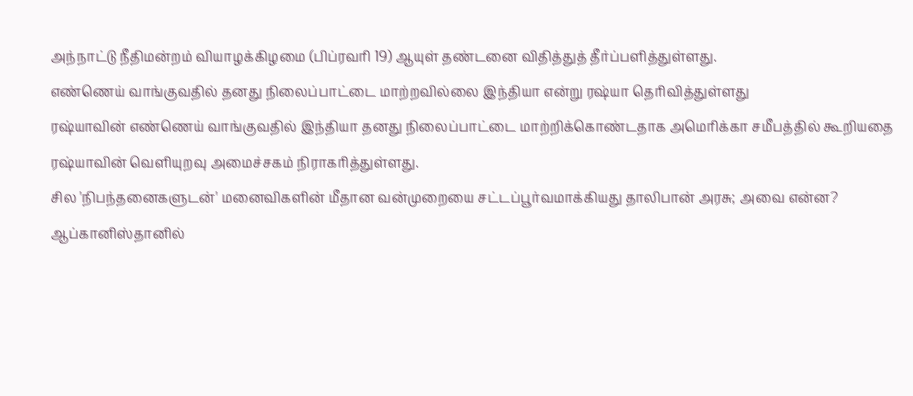அந்நாட்டு நீதிமன்றம் வியாழக்கிழமை (பிப்ரவரி 19) ஆயுள் தண்டனை விதித்துத் தீர்ப்பளித்துள்ளது.
எண்ணெய் வாங்குவதில் தனது நிலைப்பாட்டை மாற்றவில்லை இந்தியா என்று ரஷ்யா தெரிவித்துள்ளது
ரஷ்யாவின் எண்ணெய் வாங்குவதில் இந்தியா தனது நிலைப்பாட்டை மாற்றிக்கொண்டதாக அமெரிக்கா சமீபத்தில் கூறியதை ரஷ்யாவின் வெளியுறவு அமைச்சகம் நிராகரித்துள்ளது.
சில 'நிபந்தனைகளுடன்' மனைவிகளின் மீதான வன்முறையை சட்டப்பூர்வமாக்கியது தாலிபான் அரசு; அவை என்ன?
ஆப்கானிஸ்தானில்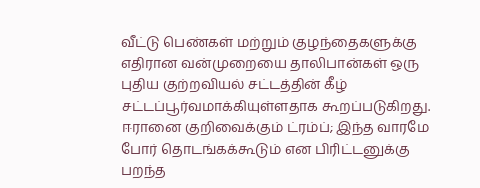வீட்டு பெண்கள் மற்றும் குழந்தைகளுக்கு எதிரான வன்முறையை தாலிபான்கள் ஒரு புதிய குற்றவியல் சட்டத்தின் கீழ் சட்டப்பூர்வமாக்கியுள்ளதாக கூறப்படுகிறது.
ஈரானை குறிவைக்கும் ட்ரம்ப்; இந்த வாரமே போர் தொடங்கக்கூடும் என பிரிட்டனுக்கு பறந்த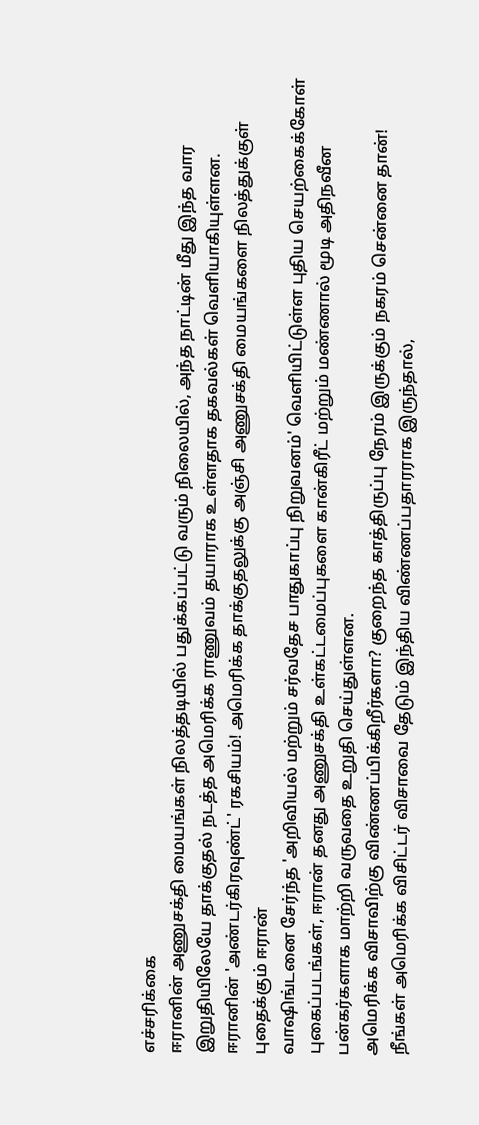எச்சரிக்கை
ஈரானின் அணுசக்தி மையங்கள் நிலத்தடியில் பதுக்கப்பட்டு வரும் நிலையில், அந்த நாட்டின் மீது இந்த வார இறுதியிலேயே தாக்குதல் நடத்த அமெரிக்க ராணுவம் தயாராக உள்ளதாக தகவல்கள் வெளியாகியுள்ளன.
ஈரானின் 'அண்டர்கிரவுண்ட்' ரகசியம்! அமெரிக்க தாக்குதலுக்கு அஞ்சி அணுசக்தி மையங்களை நிலத்துக்குள் புதைக்கும் ஈரான்
வாஷிங்டனை சேர்ந்த 'அறிவியல் மற்றும் சர்வதேச பாதுகாப்பு நிறுவனம்' வெளியிட்டுள்ள புதிய செயற்கைக்கோள் புகைப்படங்கள், ஈரான் தனது அணுசக்தி உள்கட்டமைப்புகளை கான்கிரீட் மற்றும் மண்ணால் மூடி அதிநவீன பன்கர்களாக மாற்றி வருவதை உறுதி செய்துள்ளன.
அமெரிக்க விசாவிற்கு விண்ணப்பிக்கிறீர்களா? குறைந்த காத்திருப்பு நேரம் இருக்கும் நகரம் சென்னை தான்!
நீங்கள் அமெரிக்க விசிட்டர் விசாவை தேடும் இந்திய விண்ணப்பதாரராக இருந்தால்,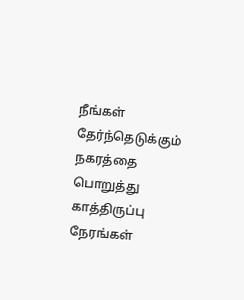நீங்கள் தேர்ந்தெடுக்கும் நகரத்தை பொறுத்து காத்திருப்பு நேரங்கள்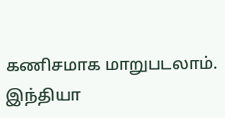கணிசமாக மாறுபடலாம்.
இந்தியா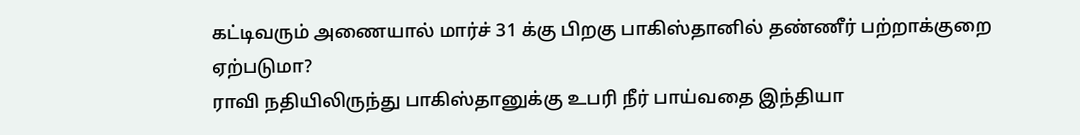கட்டிவரும் அணையால் மார்ச் 31 க்கு பிறகு பாகிஸ்தானில் தண்ணீர் பற்றாக்குறை ஏற்படுமா?
ராவி நதியிலிருந்து பாகிஸ்தானுக்கு உபரி நீர் பாய்வதை இந்தியா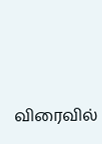விரைவில்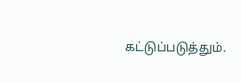கட்டுப்படுத்தும்.